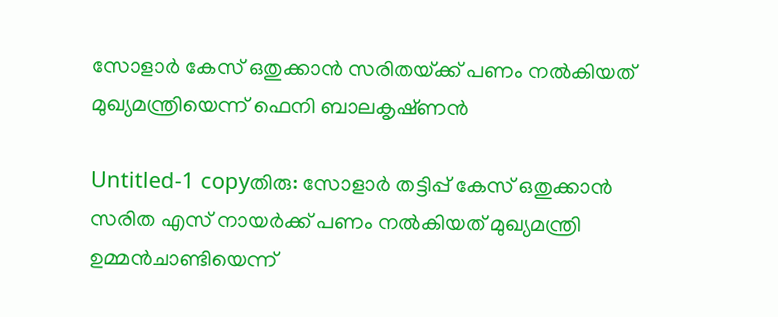സോളാര്‍ കേസ്‌ ഒതുക്കാന്‍ സരിതയ്‌ക്ക്‌ പണം നല്‍കിയത്‌ മുഖ്യമന്ത്രിയെന്ന്‌ ഫെനി ബാലകൃഷ്‌ണന്‍

Untitled-1 copyതിരു: സോളാര്‍ തട്ടിപ്പ്‌ കേസ്‌ ഒതുക്കാന്‍ സരിത എസ്‌ നായര്‍ക്ക്‌ പണം നല്‍കിയത്‌ മുഖ്യമന്ത്രി ഉമ്മന്‍ചാണ്ടിയെന്ന്‌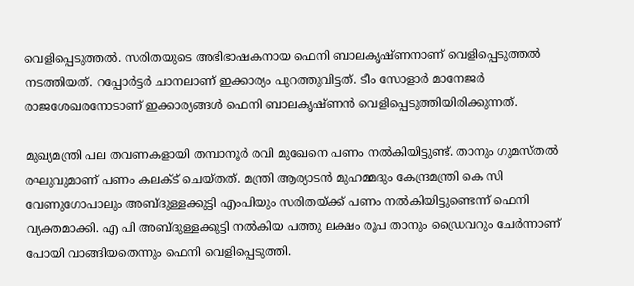വെളിപ്പെടുത്തല്‍. സരിതയുടെ അഭിഭാഷകനായ ഫെനി ബാലകൃഷ്‌ണനാണ്‌ വെളിപ്പെടുത്തല്‍ നടത്തിയത്‌. റപ്പോര്‍ട്ടര്‍ ചാനലാണ്‌ ഇക്കാര്യം പുറത്തുവിട്ടത്‌. ടീം സോളാര്‍ മാനേജര്‍ രാജശേഖരനോടാണ്‌ ഇക്കാര്യങ്ങള്‍ ഫെനി ബാലകൃഷ്‌ണന്‍ വെളിപ്പെടുത്തിയിരിക്കുന്നത്‌.

മുഖ്യമന്ത്രി പല തവണകളായി തമ്പാനൂര്‍ രവി മുഖേനെ പണം നല്‍കിയിട്ടുണ്ട്‌. താനും ഗുമസ്‌തല്‍ രഘുവുമാണ്‌ പണം കലക്ട്‌ ചെയ്‌തത്‌. മന്ത്രി ആര്യാടന്‍ മുഹമ്മദും കേന്ദ്രമന്ത്രി കെ സി വേണുഗോപാലും അബ്ദുള്ളക്കുട്ടി എംപിയും സരിതയ്‌ക്ക്‌ പണം നല്‍കിയിട്ടുണ്ടെന്ന്‌ ഫെനി വ്യക്തമാക്കി. എ പി അബ്ദുള്ളക്കുട്ടി നല്‍കിയ പത്തു ലക്ഷം രൂപ താനും ഡ്രൈവറും ചേര്‍ന്നാണ്‌ പോയി വാങ്ങിയതെന്നും ഫെനി വെളിപ്പെടുത്തി.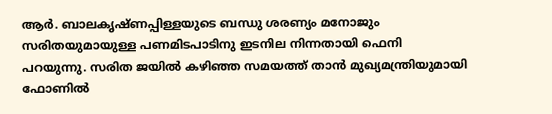ആര്‍. ബാലകൃഷ്‌ണപ്പിള്ളയുടെ ബന്ധു ശരണ്യം മനോജും സരിതയുമായുള്ള പണമിടപാടിനു ഇടനില നിന്നതായി ഫെനി പറയുന്നു. സരിത ജയില്‍ കഴിഞ്ഞ സമയത്ത്‌ താന്‍ മുഖ്യമന്ത്രിയുമായി ഫോണില്‍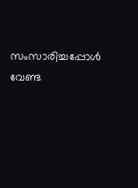സംസാരിച്ചപ്പോള്‍ വേണ്ട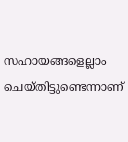സഹായങ്ങളെല്ലാം ചെയ്‌തിട്ടുണ്ടെന്നാണ്‌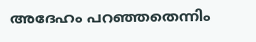അദേഹം പറഞ്ഞതെന്നിം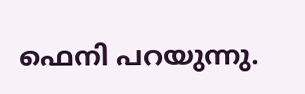ഫെനി പറയുന്നു.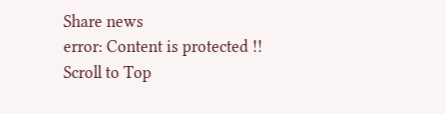Share news
error: Content is protected !!
Scroll to Top